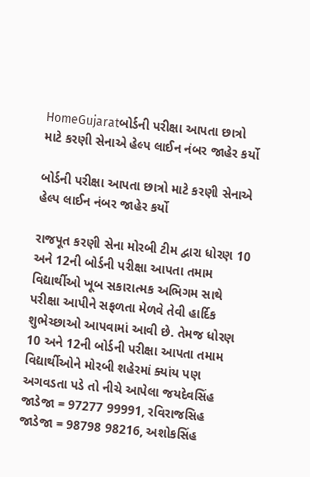HomeGujaratબોર્ડની પરીક્ષા આપતા છાત્રો માટે કરણી સેનાએ હેલ્પ લાઈન નંબર જાહેર કર્યો

બોર્ડની પરીક્ષા આપતા છાત્રો માટે કરણી સેનાએ હેલ્પ લાઈન નંબર જાહેર કર્યો

રાજપૂત કરણી સેના મોરબી ટીમ દ્વારા ધોરણ 10 અને 12ની બોર્ડની પરીક્ષા આપતા તમામ વિદ્યાર્થીઓ ખૂબ સકારાત્મક અભિગમ સાથે પરીક્ષા આપીને સફળતા મેળવે તેવી હાર્દિક શુભેચ્છાઓ આપવામાં આવી છે. તેમજ ધોરણ 10 અને 12ની બોર્ડની પરીક્ષા આપતા તમામ વિદ્યાર્થીઓને મોરબી શહેરમાં ક્યાંય પણ અગવડતા પડે તો નીચે આપેલા જયદેવસિંહ જાડેજા = 97277 99991, રવિરાજસિહ જાડેજા = 98798 98216, અશોકસિંહ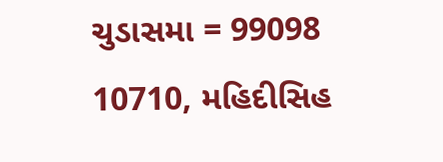ચુડાસમા = 99098 10710, મહિદીસિહ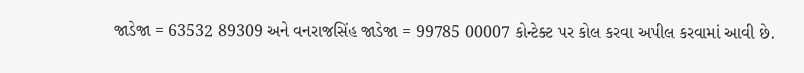જાડેજા = 63532 89309 અને વનરાજસિંહ જાડેજા = 99785 00007 કોન્ટેક્ટ પર કોલ કરવા અપીલ કરવામાં આવી છે.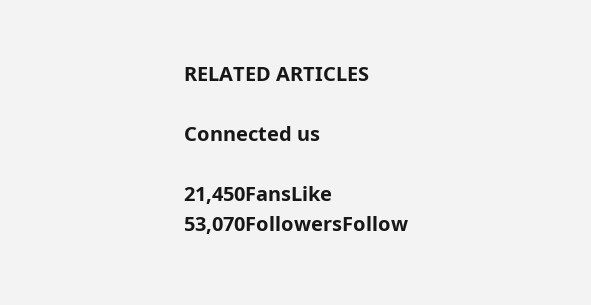RELATED ARTICLES

Connected us

21,450FansLike
53,070FollowersFollow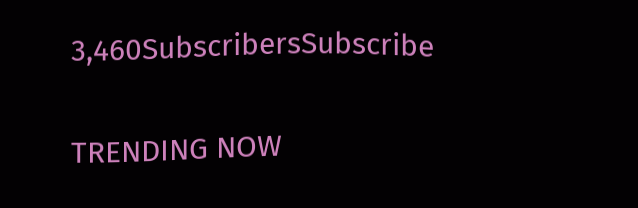3,460SubscribersSubscribe

TRENDING NOW